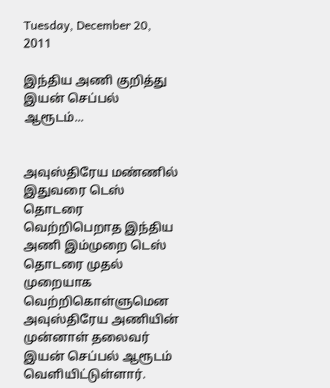Tuesday, December 20, 2011

இந்திய அணி குறித்து இயன் செப்பல் ஆரூடம்...


அவுஸ்திரேய மண்ணில் இதுவரை டெஸ் தொடரை வெற்றிபெறாத இந்திய அணி இம்முறை டெஸ் தொடரை முதல் முறையாக வெற்றிகொள்ளுமென அவுஸ்திரேய அணியின் முன்னாள் தலைவர் இயன் செப்பல் ஆரூடம் வெளியிட்டுள்ளார்.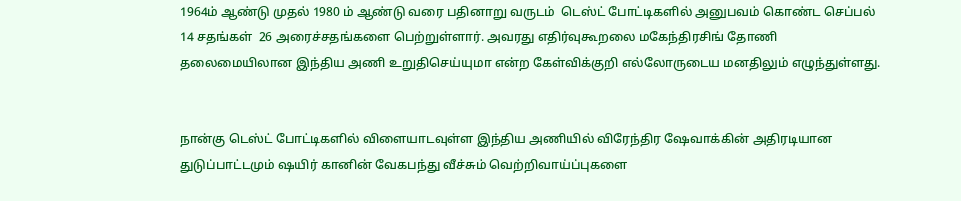1964ம் ஆண்டு முதல் 1980 ம் ஆண்டு வரை பதினாறு வருடம்  டெஸ்ட் போட்டிகளில் அனுபவம் கொண்ட செப்பல்  14 சதங்கள்  26 அரைச்சதங்களை பெற்றுள்ளார். அவரது எதிர்வுகூறலை மகேந்திரசிங் தோணி தலைமையிலான இந்திய அணி உறுதிசெய்யுமா என்ற கேள்விக்குறி எல்லோருடைய மனதிலும் எழுந்துள்ளது.


நான்கு டெஸ்ட் போட்டிகளில் விளையாடவுள்ள இந்திய அணியில் விரேந்திர ஷேவாக்கின் அதிரடியான துடுப்பாட்டமும் ஷயிர் கானின் வேகபந்து வீச்சும் வெற்றிவாய்ப்புகளை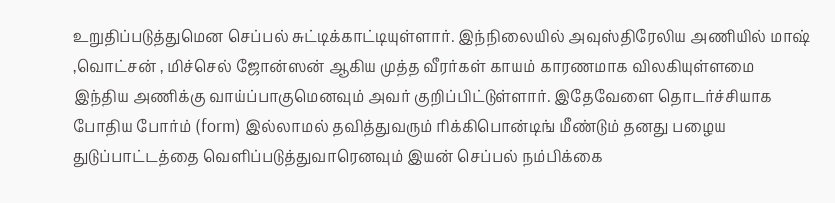உறுதிப்படுத்துமென செப்பல் சுட்டிக்காட்டியுள்ளார். இந்நிலையில் அவுஸ்திரேலிய அணியில் மாஷ் ,வொட்சன் , மிச்செல் ஜோன்ஸன் ஆகிய முத்த வீரர்கள் காயம் காரணமாக விலகியுள்ளமை இந்திய அணிக்கு வாய்ப்பாகுமெனவும் அவர் குறிப்பிட்டுள்ளார். இதேவேளை தொடர்ச்சியாக போதிய போர்ம் (form) இல்லாமல் தவித்துவரும் ரிக்கிபொன்டிங் மீண்டும் தனது பழைய துடுப்பாட்டத்தை வெளிப்படுத்துவாரெனவும் இயன் செப்பல் நம்பிக்கை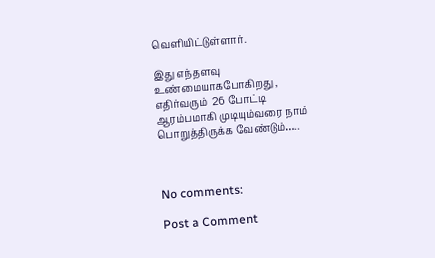வெளியிட்டுள்ளார்.

இது எந்தளவு உண்மையாகபோகிறது , எதிர்வரும்  26 போட்டி ஆரம்பமாகி முடியும்வரை நாம் பொறுத்திருக்க வேண்டும்…..



No comments:

Post a Comment